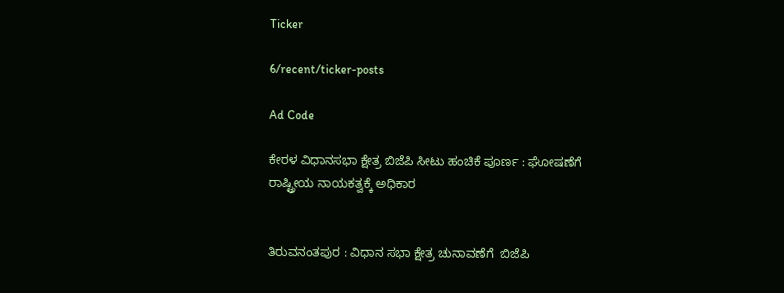Ticker

6/recent/ticker-posts

Ad Code

ಕೇರಳ ವಿಧಾನಸಭಾ ಕ್ಷೇತ್ರ ಬಿಜೆಪಿ ಸೀಟು ಹಂಚಿಕೆ ಪೂರ್ಣ : ಘೋಷಣೆಗೆ ರಾಷ್ಟ್ರೀಯ ನಾಯಕತ್ವಕ್ಕೆ ಅಧಿಕಾರ


ತಿರುವನಂತಪುರ : ವಿಧಾನ ಸಭಾ ಕ್ಷೇತ್ರ ಚುನಾವಣೆಗೆ  ಬಿಜೆಪಿ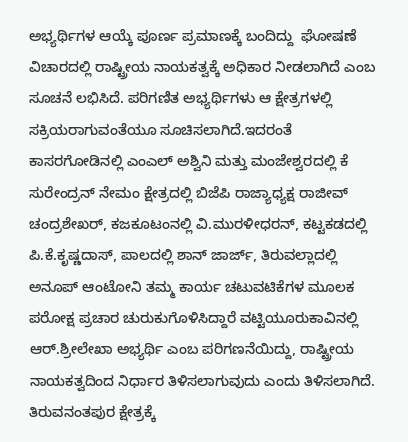ಅಭ್ಯರ್ಥಿಗಳ ಆಯ್ಕೆ ಪೂರ್ಣ ಪ್ರಮಾಣಕ್ಕೆ ಬಂದಿದ್ದು  ಘೋಷಣೆ ವಿಚಾರದಲ್ಲಿ ರಾಷ್ಟ್ರೀಯ ನಾಯಕತ್ವಕ್ಕೆ ಅಧಿಕಾರ ನೀಡಲಾಗಿದೆ ಎಂಬ ಸೂಚನೆ ಲಭಿಸಿದೆ. ಪರಿಗಣಿತ ಅಭ್ಯರ್ಥಿಗಳು ಆ ಕ್ಷೇತ್ರಗಳಲ್ಲಿ ಸಕ್ರಿಯರಾಗುವಂತೆಯೂ ಸೂಚಿಸಲಾಗಿದೆ.ಇದರಂತೆ ಕಾಸರಗೋಡಿನಲ್ಲಿ ಎಂಎಲ್ ಅಶ್ವಿನಿ ಮತ್ತು ಮಂಜೇಶ್ವರದಲ್ಲಿ ಕೆ ಸುರೇಂದ್ರನ್ ನೇಮಂ ಕ್ಷೇತ್ರದಲ್ಲಿ ಬಿಜೆಪಿ ರಾಜ್ಯಾಧ್ಯಕ್ಷ ರಾಜೀವ್ ಚಂದ್ರಶೇಖರ್, ಕಜಕೂಟಂನಲ್ಲಿ ವಿ.ಮುರಳೀಧರನ್, ಕಟ್ಟಕಡದಲ್ಲಿ ಪಿ.ಕೆ.ಕೃಷ್ಣದಾಸ್, ಪಾಲದಲ್ಲಿ ಶಾನ್ ಜಾರ್ಜ್, ತಿರುವಲ್ಲಾದಲ್ಲಿ ಅನೂಪ್ ಆಂಟೋನಿ ತಮ್ಮ ಕಾರ್ಯ ಚಟುವಟಿಕೆಗಳ ಮೂಲಕ ಪರೋಕ್ಷ ಪ್ರಚಾರ ಚುರುಕುಗೊಳಿಸಿದ್ದಾರೆ ವಟ್ಟಿಯೂರುಕಾವಿನಲ್ಲಿ ಆರ್.ಶ್ರೀಲೇಖಾ ಅಭ್ಯರ್ಥಿ ಎಂಬ ಪರಿಗಣನೆಯಿದ್ದು, ರಾಷ್ಟ್ರೀಯ ನಾಯಕತ್ವದಿಂದ ನಿರ್ಧಾರ ತಿಳಿಸಲಾಗುವುದು ಎಂದು ತಿಳಿಸಲಾಗಿದೆ. ತಿರುವನಂತಪುರ ಕ್ಷೇತ್ರಕ್ಕೆ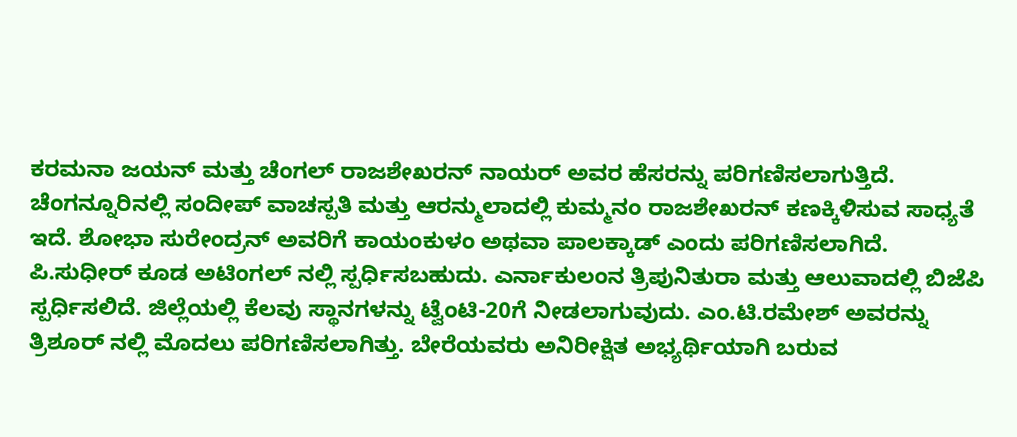ಕರಮನಾ ಜಯನ್ ಮತ್ತು ಚೆಂಗಲ್ ರಾಜಶೇಖರನ್ ನಾಯರ್ ಅವರ ಹೆಸರನ್ನು ಪರಿಗಣಿಸಲಾಗುತ್ತಿದೆ. ಚೆಂಗನ್ನೂರಿನಲ್ಲಿ ಸಂದೀಪ್ ವಾಚಸ್ಪತಿ ಮತ್ತು ಆರನ್ಮುಲಾದಲ್ಲಿ ಕುಮ್ಮನಂ ರಾಜಶೇಖರನ್ ಕಣಕ್ಕಿಳಿಸುವ ಸಾಧ್ಯತೆ ಇದೆ. ಶೋಭಾ ಸುರೇಂದ್ರನ್ ಅವರಿಗೆ ಕಾಯಂಕುಳಂ ಅಥವಾ ಪಾಲಕ್ಕಾಡ್ ಎಂದು ಪರಿಗಣಿಸಲಾಗಿದೆ.  ಪಿ.ಸುಧೀರ್ ಕೂಡ ಅಟಿಂಗಲ್ ನಲ್ಲಿ ಸ್ಪರ್ಧಿಸಬಹುದು. ಎರ್ನಾಕುಲಂನ ತ್ರಿಪುನಿತುರಾ ಮತ್ತು ಆಲುವಾದಲ್ಲಿ ಬಿಜೆಪಿ ಸ್ಪರ್ಧಿಸಲಿದೆ. ಜಿಲ್ಲೆಯಲ್ಲಿ ಕೆಲವು ಸ್ಥಾನಗಳನ್ನು ಟ್ವೆಂಟಿ-20ಗೆ ನೀಡಲಾಗುವುದು. ಎಂ.ಟಿ.ರಮೇಶ್ ಅವರನ್ನು ತ್ರಿಶೂರ್ ನಲ್ಲಿ ಮೊದಲು ಪರಿಗಣಿಸಲಾಗಿತ್ತು. ಬೇರೆಯವರು ಅನಿರೀಕ್ಷಿತ ಅಭ್ಯರ್ಥಿಯಾಗಿ ಬರುವ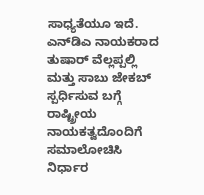ಸಾಧ್ಯತೆಯೂ ಇದೆ. ಎನ್‌ಡಿಎ ನಾಯಕರಾದ ತುಷಾರ್ ವೆಲ್ಲಪ್ಪಲ್ಲಿ ಮತ್ತು ಸಾಬು ಜೇಕಬ್ ಸ್ಪರ್ಧಿಸುವ ಬಗ್ಗೆ ರಾಷ್ಟ್ರೀಯ ನಾಯಕತ್ವದೊಂದಿಗೆ ಸಮಾಲೋಚಿಸಿ ನಿರ್ಧಾರ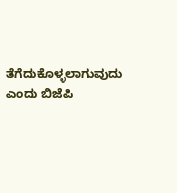ತೆಗೆದುಕೊಳ್ಳಲಾಗುವುದು ಎಂದು ಬಿಜೆಪಿ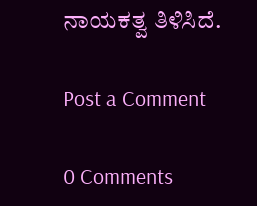ನಾಯಕತ್ವ ತಿಳಿಸಿದೆ.

Post a Comment

0 Comments